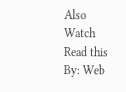Also Watch
Read this
By: Web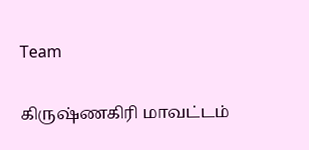Team

கிருஷ்ணகிரி மாவட்டம்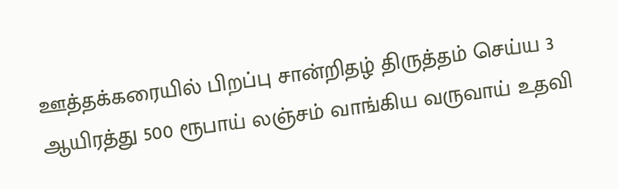ஊத்தக்கரையில் பிறப்பு சான்றிதழ் திருத்தம் செய்ய 3 ஆயிரத்து 500 ரூபாய் லஞ்சம் வாங்கிய வருவாய் உதவி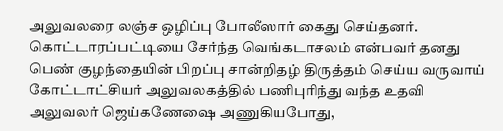அலுவலரை லஞ்ச ஒழிப்பு போலீஸார் கைது செய்தனர்.
கொட்டாரப்பட்டியை சேர்ந்த வெங்கடாசலம் என்பவர் தனது பெண் குழந்தையின் பிறப்பு சான்றிதழ் திருத்தம் செய்ய வருவாய் கோட்டாட்சியர் அலுவலகத்தில் பணிபுரிந்து வந்த உதவி அலுவலர் ஜெய்கணேஷை அணுகியபோது,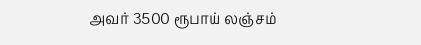அவர் 3500 ரூபாய் லஞ்சம்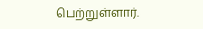பெற்றுள்ளார்.